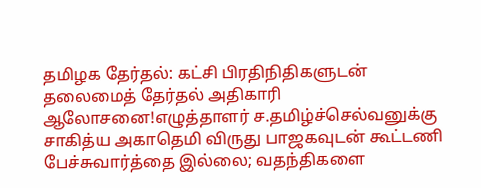தமிழக தேர்தல்: கட்சி பிரதிநிதிகளுடன் தலைமைத் தேர்தல் அதிகாரி ஆலோசனை!எழுத்தாளர் ச.தமிழ்ச்செல்வனுக்கு சாகித்ய அகாதெமி விருது பாஜகவுடன் கூட்டணி பேச்சுவார்த்தை இல்லை; வதந்திகளை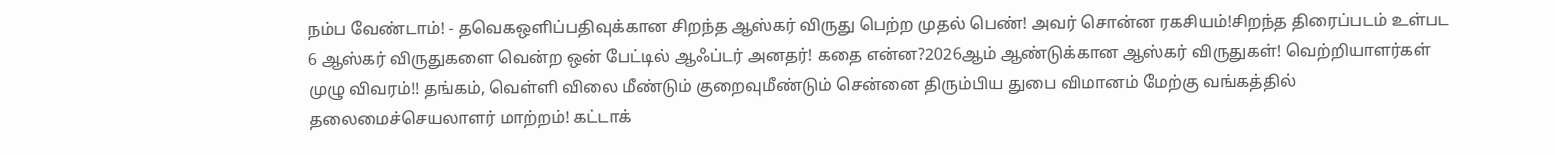நம்ப வேண்டாம்! - தவெகஒளிப்பதிவுக்கான சிறந்த ஆஸ்கர் விருது பெற்ற முதல் பெண்! அவர் சொன்ன ரகசியம்!சிறந்த திரைப்படம் உள்பட 6 ஆஸ்கர் விருதுகளை வென்ற ஒன் பேட்டில் ஆஃப்டர் அனதர்! கதை என்ன?2026ஆம் ஆண்டுக்கான ஆஸ்கர் விருதுகள்! வெற்றியாளர்கள் முழு விவரம்!! தங்கம், வெள்ளி விலை மீண்டும் குறைவுமீண்டும் சென்னை திரும்பிய துபை விமானம் மேற்கு வங்கத்தில் தலைமைச்செயலாளர் மாற்றம்! கட்டாக்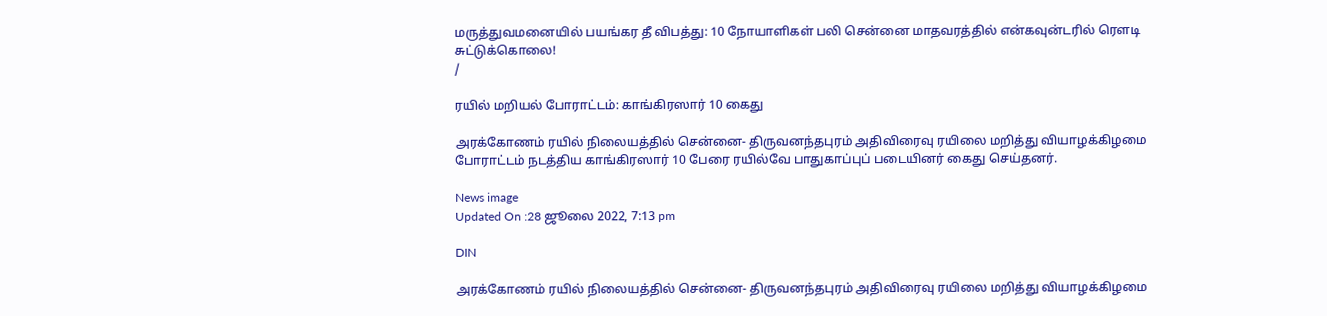மருத்துவமனையில் பயங்கர தீ விபத்து: 10 நோயாளிகள் பலி சென்னை மாதவரத்தில் என்கவுன்டரில் ரௌடி சுட்டுக்கொலை!
/

ரயில் மறியல் போராட்டம்: காங்கிரஸார் 10 கைது

அரக்கோணம் ரயில் நிலையத்தில் சென்னை- திருவனந்தபுரம் அதிவிரைவு ரயிலை மறித்து வியாழக்கிழமை போராட்டம் நடத்திய காங்கிரஸார் 10 பேரை ரயில்வே பாதுகாப்புப் படையினர் கைது செய்தனர்.

News image
Updated On :28 ஜூலை 2022, 7:13 pm

DIN

அரக்கோணம் ரயில் நிலையத்தில் சென்னை- திருவனந்தபுரம் அதிவிரைவு ரயிலை மறித்து வியாழக்கிழமை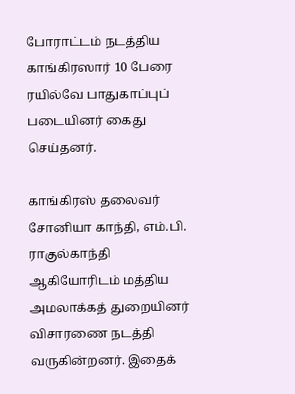போராட்டம் நடத்திய காங்கிரஸார் 10 பேரை ரயில்வே பாதுகாப்புப் படையினர் கைது செய்தனர்.

காங்கிரஸ் தலைவர் சோனியா காந்தி, எம்.பி. ராகுல்காந்தி ஆகியோரிடம் மத்திய அமலாக்கத் துறையினர் விசாரணை நடத்தி வருகின்றனர். இதைக்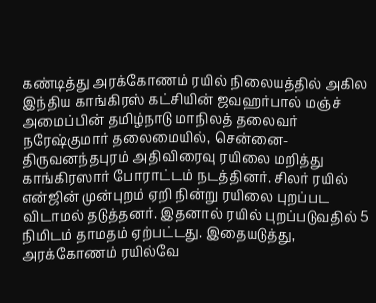கண்டித்து அரக்கோணம் ரயில் நிலையத்தில் அகில இந்திய காங்கிரஸ் கட்சியின் ஜவஹர்பால் மஞ்ச் அமைப்பின் தமிழ்நாடு மாநிலத் தலைவர் நரேஷ்குமார் தலைமையில், சென்னை- திருவனந்தபுரம் அதிவிரைவு ரயிலை மறித்து காங்கிரஸார் போராட்டம் நடத்தினர். சிலர் ரயில் என்ஜின் முன்புறம் ஏறி நின்று ரயிலை புறப்பட விடாமல் தடுத்தனர். இதனால் ரயில் புறப்படுவதில் 5 நிமிடம் தாமதம் ஏற்பட்டது. இதையடுத்து, அரக்கோணம் ரயில்வே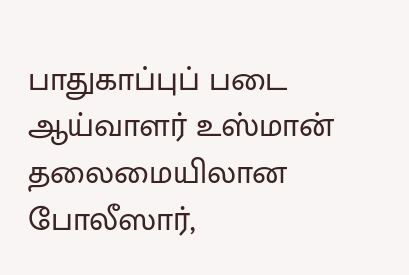பாதுகாப்புப் படை ஆய்வாளர் உஸ்மான் தலைமையிலான போலீஸார்,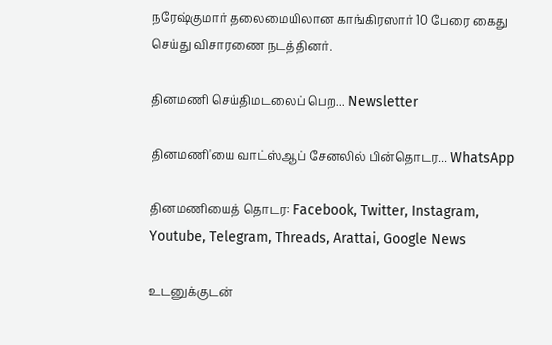நரேஷ்குமார் தலைமையிலான காங்கிரஸார் 10 பேரை கைது செய்து விசாரணை நடத்தினர்.

தினமணி செய்திமடலைப் பெற... Newsletter

தினமணி'யை வாட்ஸ்ஆப் சேனலில் பின்தொடர... WhatsApp

தினமணியைத் தொடர: Facebook, Twitter, Instagram, Youtube, Telegram, Threads, Arattai, Google News

உடனுக்குடன்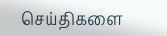செய்திகளை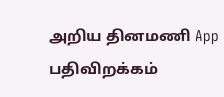அறிய தினமணி App பதிவிறக்கம்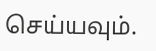செய்யவும்.